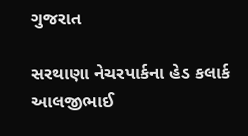ગુજરાત

સરથાણા નેચરપાર્કના હેડ કલાર્ક આલજીભાઈ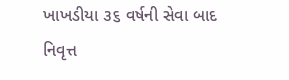ખાખડીયા ૩૬ વર્ષની સેવા બાદ નિવૃત્ત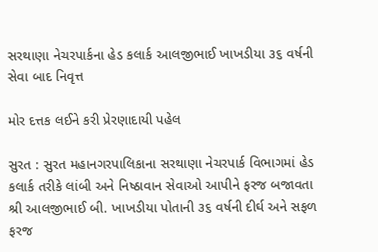સરથાણા નેચરપાર્કના હેડ કલાર્ક આલજીભાઈ ખાખડીયા ૩૬ વર્ષની સેવા બાદ નિવૃત્ત

મોર દત્તક લઈને કરી પ્રેરણાદાયી પહેલ

સુરત : સુરત મહાનગરપાલિકાના સરથાણા નેચરપાર્ક વિભાગમાં હેડ કલાર્ક તરીકે લાંબી અને નિષ્ઠાવાન સેવાઓ આપીને ફરજ બજાવતા શ્રી આલજીભાઈ બી. ખાખડીયા પોતાની ૩૬ વર્ષની દીર્ઘ અને સફળ ફરજ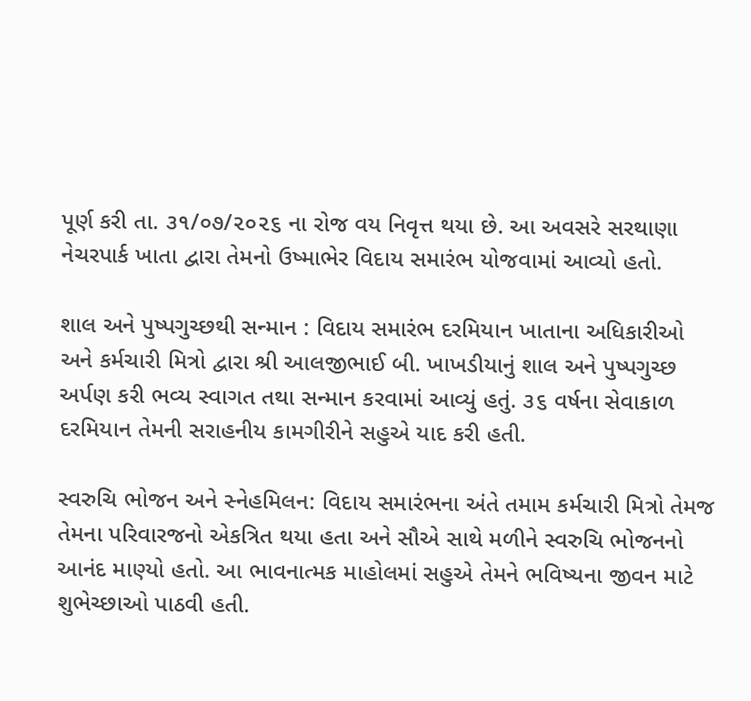પૂર્ણ કરી તા. ૩૧/૦૭/૨૦૨૬ ના રોજ વય નિવૃત્ત થયા છે. આ અવસરે સરથાણા નેચરપાર્ક ખાતા દ્વારા તેમનો ઉષ્માભેર વિદાય સમારંભ યોજવામાં આવ્યો હતો.

શાલ અને પુષ્પગુચ્છથી સન્માન : વિદાય સમારંભ દરમિયાન ખાતાના અધિકારીઓ અને કર્મચારી મિત્રો દ્વારા શ્રી આલજીભાઈ બી. ખાખડીયાનું શાલ અને પુષ્પગુચ્છ અર્પણ કરી ભવ્ય સ્વાગત તથા સન્માન કરવામાં આવ્યું હતું. ૩૬ વર્ષના સેવાકાળ દરમિયાન તેમની સરાહનીય કામગીરીને સહુએ યાદ કરી હતી.

સ્વરુચિ ભોજન અને સ્નેહમિલન: વિદાય સમારંભના અંતે તમામ કર્મચારી મિત્રો તેમજ તેમના પરિવારજનો એકત્રિત થયા હતા અને સૌએ સાથે મળીને સ્વરુચિ ભોજનનો આનંદ માણ્યો હતો. આ ભાવનાત્મક માહોલમાં સહુએ તેમને ભવિષ્યના જીવન માટે શુભેચ્છાઓ પાઠવી હતી.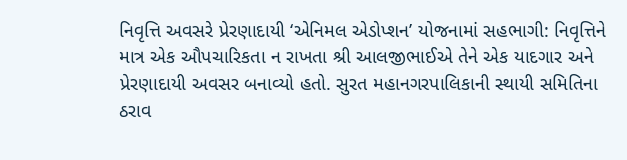નિવૃત્તિ અવસરે પ્રેરણાદાયી ‘એનિમલ એડોપ્શન’ યોજનામાં સહભાગી: નિવૃત્તિને માત્ર એક ઔપચારિકતા ન રાખતા શ્રી આલજીભાઈએ તેને એક યાદગાર અને પ્રેરણાદાયી અવસર બનાવ્યો હતો. સુરત મહાનગરપાલિકાની સ્થાયી સમિતિના ઠરાવ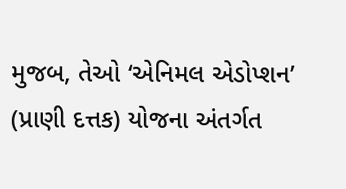મુજબ, તેઓ ‘એનિમલ એડોપ્શન’ (પ્રાણી દત્તક) યોજના અંતર્ગત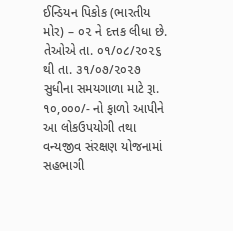ઈન્ડિયન પિકોક (ભારતીય મોર) – ૦૨ ને દત્તક લીધા છે. તેઓએ તા. ૦૧/૦૮/૨૦૨૬ થી તા. ૩૧/૦૭/૨૦૨૭ સુધીના સમયગાળા માટે રૂા. ૧૦,૦૦૦/- નો ફાળો આપીને આ લોકઉપયોગી તથા વન્યજીવ સંરક્ષણ યોજનામાં સહભાગી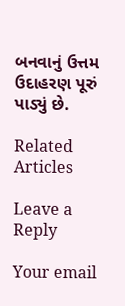બનવાનું ઉત્તમ ઉદાહરણ પૂરું પાડ્યું છે.

Related Articles

Leave a Reply

Your email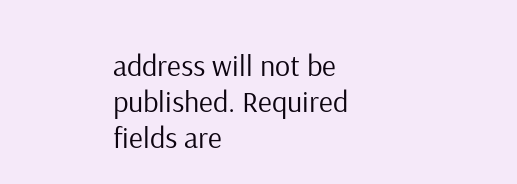address will not be published. Required fields are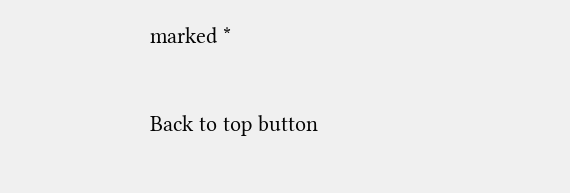marked *

Back to top button